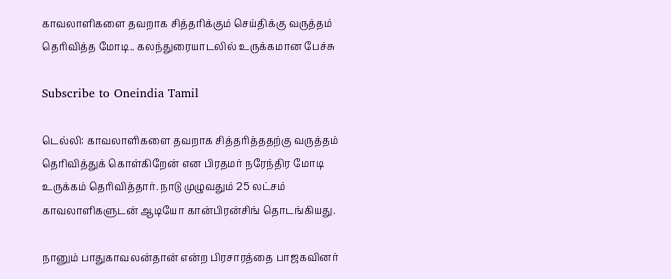காவலாளிகளை தவறாக சித்தரிக்கும் செய்திக்கு வருத்தம் தெரிவித்த மோடி.. கலந்துரையாடலில் உருக்கமான பேச்சு

Subscribe to Oneindia Tamil

டெல்லி: காவலாளிகளை தவறாக சித்தரித்ததற்கு வருத்தம் தெரிவித்துக் கொள்கிறேன் என பிரதமர் நரேந்திர மோடி உருக்கம் தெரிவித்தார். நாடு முழுவதும் 25 லட்சம் காவலாளிகளுடன் ஆடியோ கான்பிரன்சிங் தொடங்கியது.

நானும் பாதுகாவலன்தான் என்ற பிரசாரத்தை பாஜகவினர்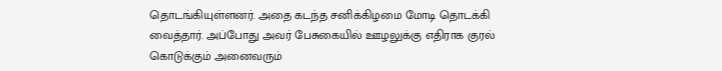தொடங்கியுள்ளனர். அதை கடந்த சனிக்கிழமை மோடி தொடக்கி வைத்தார். அப்போது அவர் பேசுகையில் ஊழலுக்கு எதிராக குரல் கொடுக்கும் அனைவரும்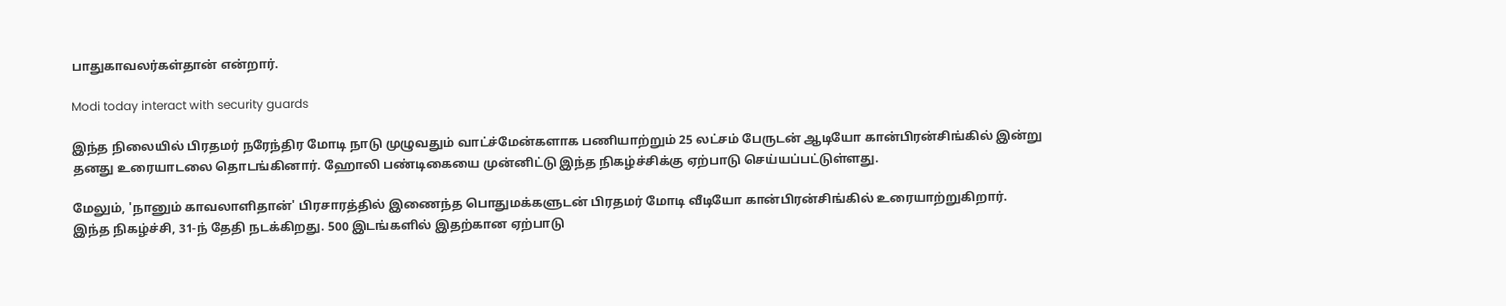பாதுகாவலர்கள்தான் என்றார்.

Modi today interact with security guards

இந்த நிலையில் பிரதமர் நரேந்திர மோடி நாடு முழுவதும் வாட்ச்மேன்களாக பணியாற்றும் 25 லட்சம் பேருடன் ஆடியோ கான்பிரன்சிங்கில் இன்று தனது உரையாடலை தொடங்கினார். ஹோலி பண்டிகையை முன்னிட்டு இந்த நிகழ்ச்சிக்கு ஏற்பாடு செய்யப்பட்டுள்ளது.

மேலும், 'நானும் காவலாளிதான்' பிரசாரத்தில் இணைந்த பொதுமக்களுடன் பிரதமர் மோடி வீடியோ கான்பிரன்சிங்கில் உரையாற்றுகிறார். இந்த நிகழ்ச்சி, 31-ந் தேதி நடக்கிறது. 500 இடங்களில் இதற்கான ஏற்பாடு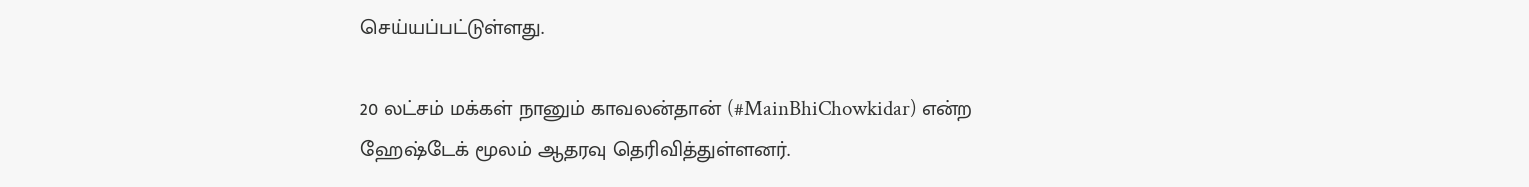செய்யப்பட்டுள்ளது.

20 லட்சம் மக்கள் நானும் காவலன்தான் (#MainBhiChowkidar) என்ற ஹேஷ்டேக் மூலம் ஆதரவு தெரிவித்துள்ளனர்.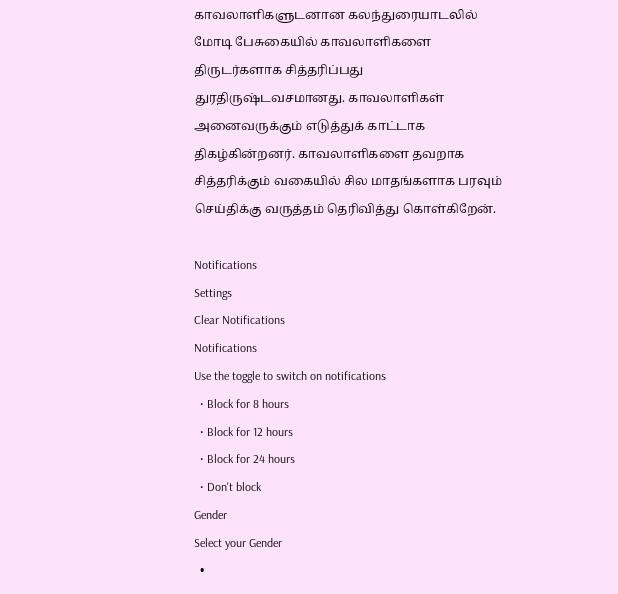காவலாளிகளுடனான கலந்துரையாடலில் மோடி பேசுகையில் காவலாளிகளை திருடர்களாக சித்தரிப்பது துரதிருஷ்டவசமானது. காவலாளிகள் அனைவருக்கும் எடுத்துக் காட்டாக திகழ்கின்றனர். காவலாளிகளை தவறாக சித்தரிக்கும் வகையில் சில மாதங்களாக பரவும் செய்திக்கு வருத்தம் தெரிவித்து கொள்கிறேன்.

Notifications
Settings
Clear Notifications
Notifications
Use the toggle to switch on notifications
  • Block for 8 hours
  • Block for 12 hours
  • Block for 24 hours
  • Don't block
Gender
Select your Gender
  •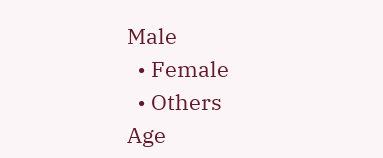Male
  • Female
  • Others
Age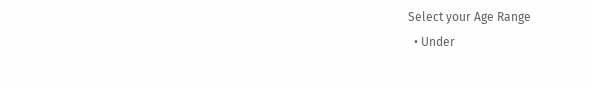Select your Age Range
  • Under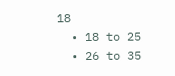18
  • 18 to 25
  • 26 to 35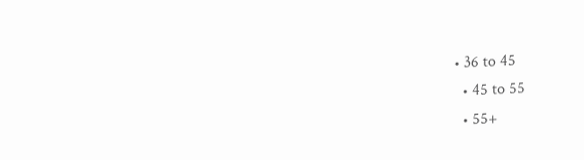• 36 to 45
  • 45 to 55
  • 55+